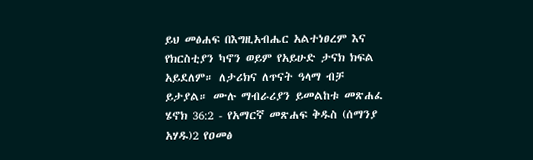ይህ መፅሐፍ በእግዚአብሔር አልተነፀረም እና የክርስቲያን ካኖን ወይም የአይሁድ ታናክ ክፍል አይደለም። ለታሪክና ለጥናት ዓላማ ብቻ ይታያል። ሙሉ ማብራሪያን ይመልከቱ መጽሐፈ ሄኖክ 36:2 - የአማርኛ መጽሐፍ ቅዱስ (ሰማንያ አሃዱ)2 የዐመፅ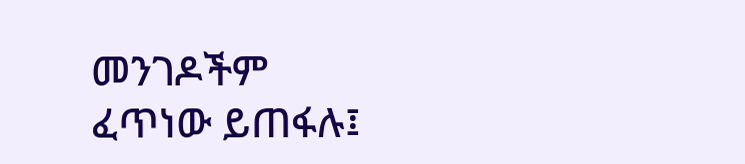መንገዶችም ፈጥነው ይጠፋሉ፤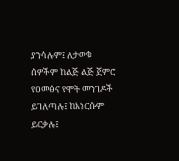ያንሳሉም፤ ለታወቁ ሰዎችም ከልጅ ልጅ ጀምሮ የዐመፅና የሞት መንገዶች ይገለጣሉ፤ ከእነርሱም ይርቃሉ፤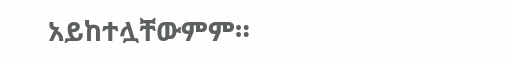አይከተሏቸውምም።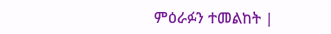ምዕራፉን ተመልከት |